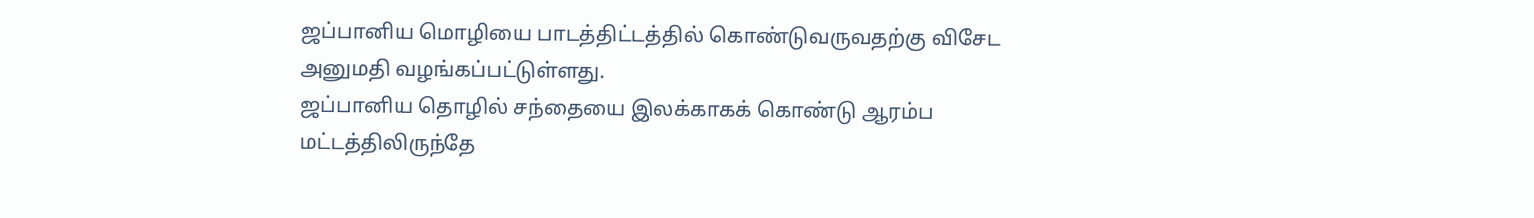ஜப்பானிய மொழியை பாடத்திட்டத்தில் கொண்டுவருவதற்கு விசேட அனுமதி வழங்கப்பட்டுள்ளது.
ஜப்பானிய தொழில் சந்தையை இலக்காகக் கொண்டு ஆரம்ப மட்டத்திலிருந்தே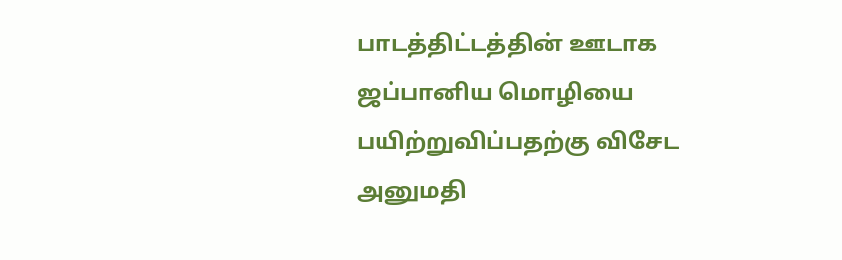பாடத்திட்டத்தின் ஊடாக ஜப்பானிய மொழியை பயிற்றுவிப்பதற்கு விசேட அனுமதி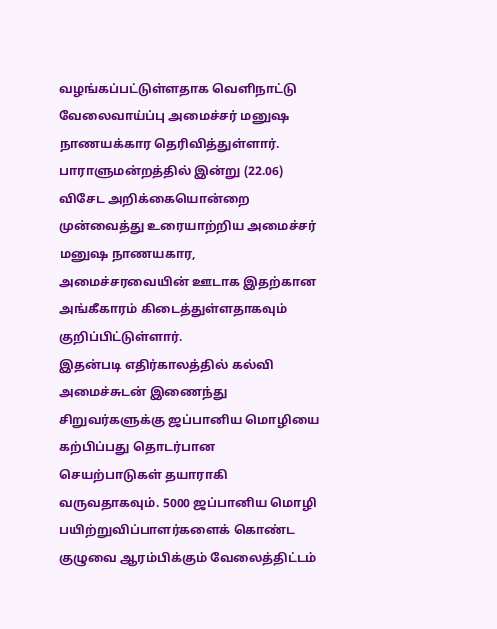வழங்கப்பட்டுள்ளதாக வெளிநாட்டு வேலைவாய்ப்பு அமைச்சர் மனுஷ நாணயக்கார தெரிவித்துள்ளார்.
பாராளுமன்றத்தில் இன்று (22.06) விசேட அறிக்கையொன்றை முன்வைத்து உரையாற்றிய அமைச்சர் மனுஷ நாணயகார, அமைச்சரவையின் ஊடாக இதற்கான அங்கீகாரம் கிடைத்துள்ளதாகவும் குறிப்பிட்டுள்ளார்.
இதன்படி எதிர்காலத்தில் கல்வி அமைச்சுடன் இணைந்து சிறுவர்களுக்கு ஜப்பானிய மொழியை கற்பிப்பது தொடர்பான செயற்பாடுகள் தயாராகி வருவதாகவும். 5000 ஜப்பானிய மொழி பயிற்றுவிப்பாளர்களைக் கொண்ட குழுவை ஆரம்பிக்கும் வேலைத்திட்டம்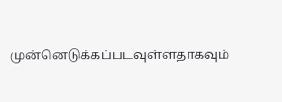முன்னெடுக்கப்படவுள்ளதாகவும்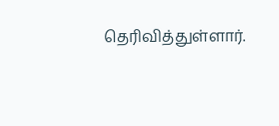தெரிவித்துள்ளார்.